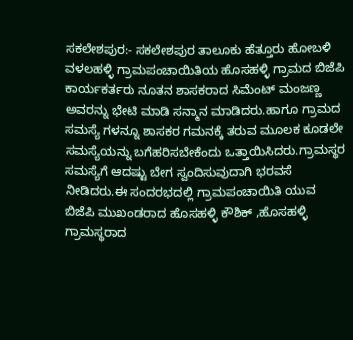ಸಕಲೇಶಪುರ:- ಸಕಲೇಶಪುರ ತಾಲೂಕು ಹೆತ್ತೂರು ಹೋಬಳಿ ವಳಲಹಳ್ಳಿ ಗ್ರಾಮಪಂಚಾಯಿತಿಯ ಹೊಸಹಳ್ಳಿ ಗ್ರಾಮದ ಬಿಜೆಪಿ ಕಾರ್ಯಕರ್ತರು ನೂತನ ಶಾಸಕರಾದ ಸಿಮೆಂಟ್ ಮಂಜಣ್ಣ ಅವರನ್ನು ಭೇಟಿ ಮಾಡಿ ಸನ್ಮಾನ ಮಾಡಿದರು.ಹಾಗೂ ಗ್ರಾಮದ ಸಮಸ್ಯೆ ಗಳನ್ನೂ ಶಾಸಕರ ಗಮನಕ್ಕೆ ತರುವ ಮೂಲಕ ಕೂಡಲೇ ಸಮಸ್ಯೆಯನ್ನು ಬಗೆಹರಿಸಬೇಕೆಂದು ಒತ್ತಾಯಿಸಿದರು.ಗ್ರಾಮಸ್ಥರ ಸಮಸ್ಯೆಗೆ ಆದಷ್ಟು ಬೇಗ ಸ್ವಂದಿಸುವುದಾಗಿ ಭರವಸೆ ನೀಡಿದರು.ಈ ಸಂದರಭದಲ್ಲಿ ಗ್ರಾಮಪಂಚಾಯಿತಿ ಯುವ ಬಿಜೆಪಿ ಮುಖಂಡರಾದ ಹೊಸಹಳ್ಳಿ ಕೌಶಿಕ್ ,ಹೊಸಹಳ್ಳಿ ಗ್ರಾಮಸ್ಥರಾದ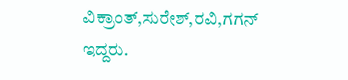ವಿಕ್ರಾಂತ್,ಸುರೇಶ್,ರವಿ,ಗಗನ್ ಇದ್ದರು.